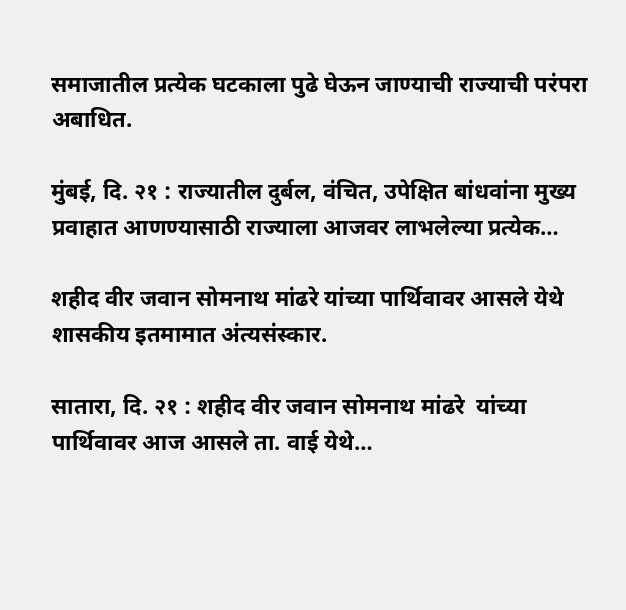समाजातील प्रत्येक घटकाला पुढे घेऊन जाण्याची राज्याची परंपरा अबाधित.

मुंबई, दि. २१ : राज्यातील दुर्बल, वंचित, उपेक्षित बांधवांना मुख्य प्रवाहात आणण्यासाठी राज्याला आजवर लाभलेल्या प्रत्येक…

शहीद वीर जवान सोमनाथ मांढरे यांच्या पार्थिवावर आसले येथे शासकीय इतमामात अंत्यसंस्कार.

सातारा, दि. २१ : शहीद वीर जवान सोमनाथ मांढरे  यांच्या पार्थिवावर आज आसले ता. वाई येथे…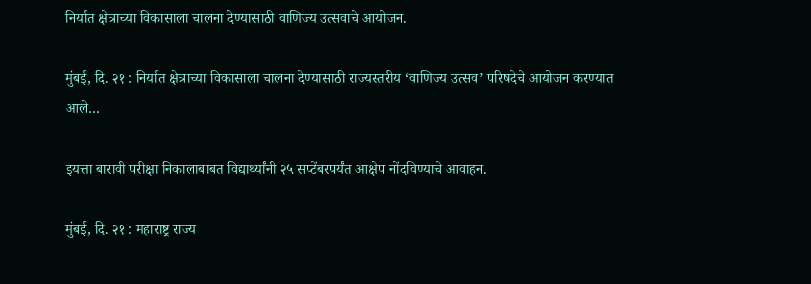निर्यात क्षेत्राच्या विकासाला चालना देण्यासाठी वाणिज्य उत्सवाचे आयोजन.

मुंबई, दि. २१ : निर्यात क्षेत्राच्या विकासाला चालना देण्यासाठी राज्यस्तरीय ‘वाणिज्य उत्सव’ परिषदेचे आयोजन करण्यात आले…

इयत्ता बारावी परीक्षा निकालाबाबत विद्यार्थ्यांनी २५ सप्टेंबरपर्यंत आक्षेप नोंदविण्याचे आवाहन.

मुंबई, दि. २१ : महाराष्ट्र राज्य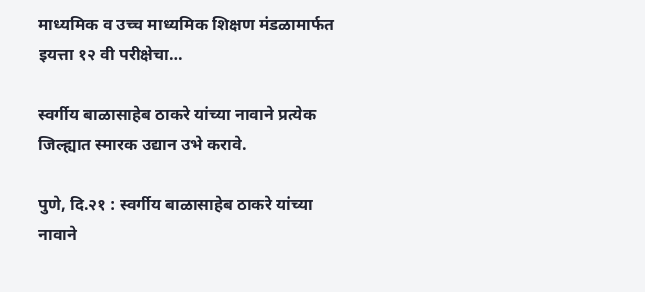माध्यमिक व उच्च माध्यमिक शिक्षण मंडळामार्फत इयत्ता १२ वी परीक्षेचा…

स्वर्गीय बाळासाहेब ठाकरे यांच्या नावाने प्रत्येक जिल्ह्यात स्मारक उद्यान उभे करावे.

पुणे, दि.२१ : स्वर्गीय बाळासाहेब ठाकरे यांच्या नावाने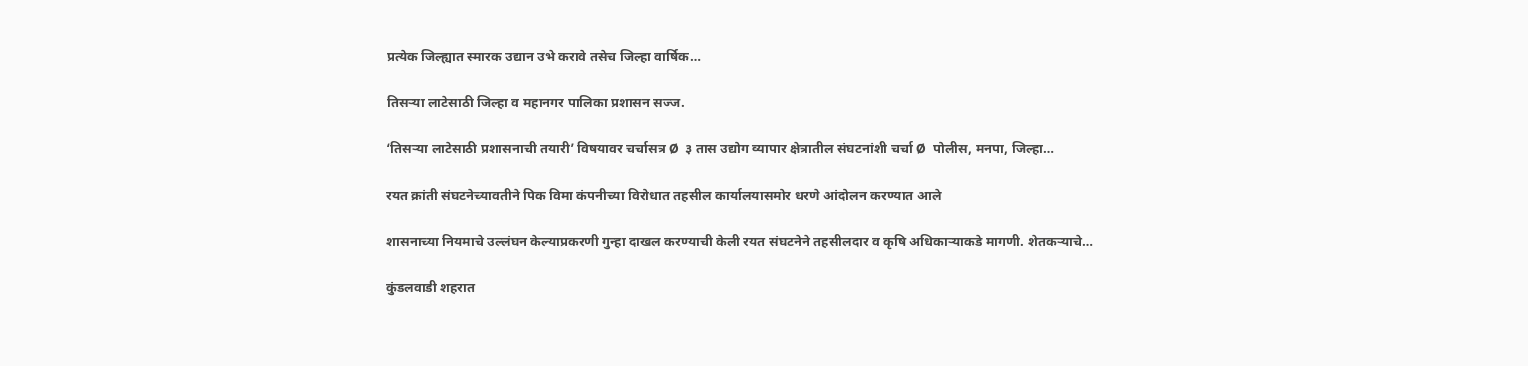प्रत्येक जिल्ह्यात स्मारक उद्यान उभे करावे तसेच जिल्हा वार्षिक…

तिसऱ्या लाटेसाठी जिल्हा व महानगर पालिका प्रशासन सज्ज.

‘तिसऱ्या लाटेसाठी प्रशासनाची तयारी’ विषयावर चर्चासत्र Ø  ३ तास उद्योग व्यापार क्षेत्रातील संघटनांशी चर्चा Ø  पोलीस, मनपा, जिल्हा…

रयत क्रांती संघटनेच्यावतीने पिक विमा कंपनीच्या विरोधात तहसील कार्यालयासमोर धरणे आंदोलन करण्यात आले

शासनाच्या नियमाचे उल्लंघन केल्याप्रकरणी गुन्हा दाखल करण्याची केली रयत संघटनेने तहसीलदार व कृषि अधिकाऱ्याकडे मागणी. शेतकऱ्याचे…

कुंडलवाडी शहरात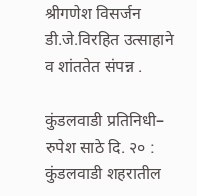श्रीगणेश विसर्जन डी.जे.विरहित उत्साहाने व शांततेत संपन्न .

कुंडलवाडी प्रतिनिधी– रुपेश साठे दि. २० :      कुंडलवाडी शहरातील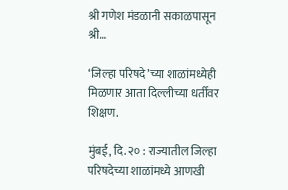श्री गणेश मंडळानी सकाळपासून श्री…

‘जिल्हा परिषदे’च्या शाळांमध्येही मिळणार आता दिल्लीच्या धर्तीवर शिक्षण.

मुंबई, दि. २० : राज्यातील जिल्हा परिषदेच्या शाळांमध्ये आणखी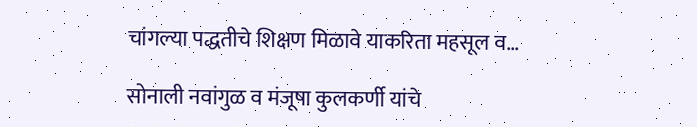चांगल्या पद्धतीचे शिक्षण मिळावे याकरिता महसूल व…

सोनाली नवांगुळ व मंजूषा कुलकर्णी यांचे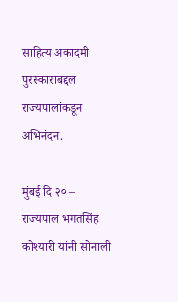साहित्य अकादमी पुरस्काराबद्दल राज्यपालांकडून अभिनंदन.

मुंबई दि २० – राज्यपाल भगतसिंह कोश्यारी यांनी सोनाली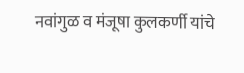नवांगुळ व मंजूषा कुलकर्णी यांचे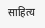साहित्य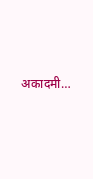अकादमी…